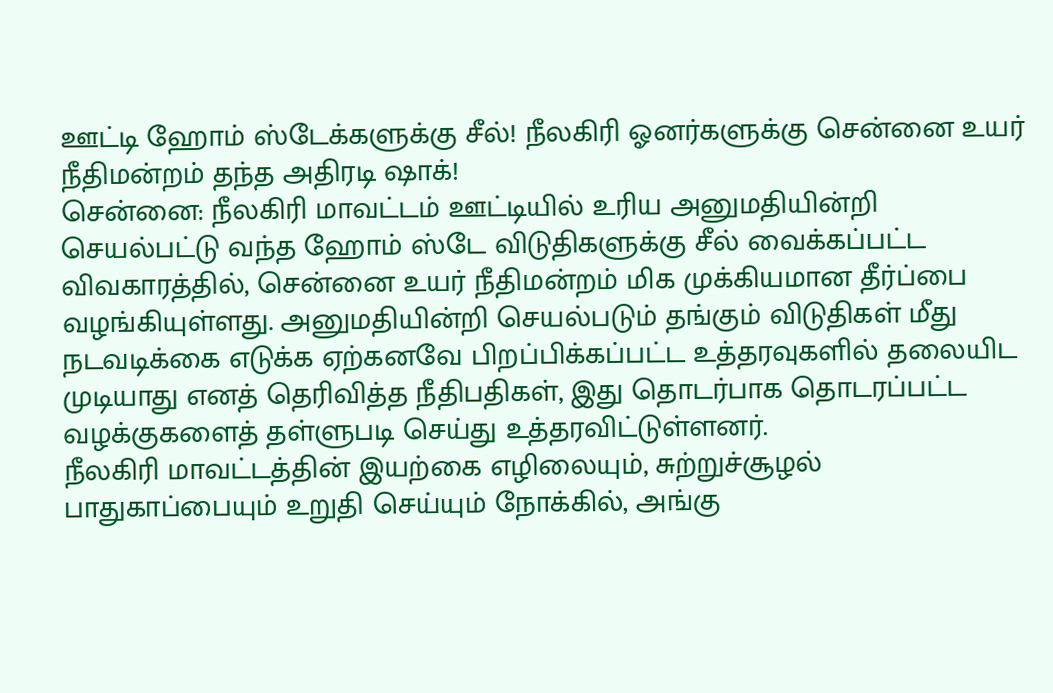ஊட்டி ஹோம் ஸ்டேக்களுக்கு சீல்! நீலகிரி ஓனர்களுக்கு சென்னை உயர் நீதிமன்றம் தந்த அதிரடி ஷாக்!
சென்னை: நீலகிரி மாவட்டம் ஊட்டியில் உரிய அனுமதியின்றி செயல்பட்டு வந்த ஹோம் ஸ்டே விடுதிகளுக்கு சீல் வைக்கப்பட்ட விவகாரத்தில், சென்னை உயர் நீதிமன்றம் மிக முக்கியமான தீர்ப்பை வழங்கியுள்ளது. அனுமதியின்றி செயல்படும் தங்கும் விடுதிகள் மீது நடவடிக்கை எடுக்க ஏற்கனவே பிறப்பிக்கப்பட்ட உத்தரவுகளில் தலையிட முடியாது எனத் தெரிவித்த நீதிபதிகள், இது தொடர்பாக தொடரப்பட்ட வழக்குகளைத் தள்ளுபடி செய்து உத்தரவிட்டுள்ளனர்.
நீலகிரி மாவட்டத்தின் இயற்கை எழிலையும், சுற்றுச்சூழல் பாதுகாப்பையும் உறுதி செய்யும் நோக்கில், அங்கு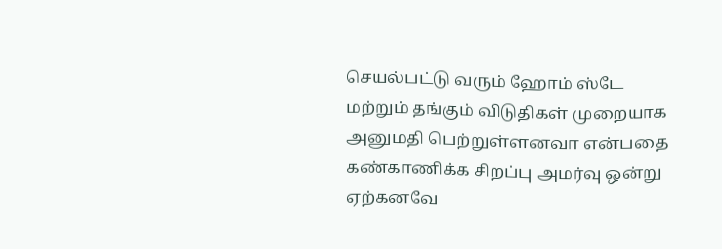செயல்பட்டு வரும் ஹோம் ஸ்டே மற்றும் தங்கும் விடுதிகள் முறையாக அனுமதி பெற்றுள்ளனவா என்பதை கண்காணிக்க சிறப்பு அமர்வு ஒன்று ஏற்கனவே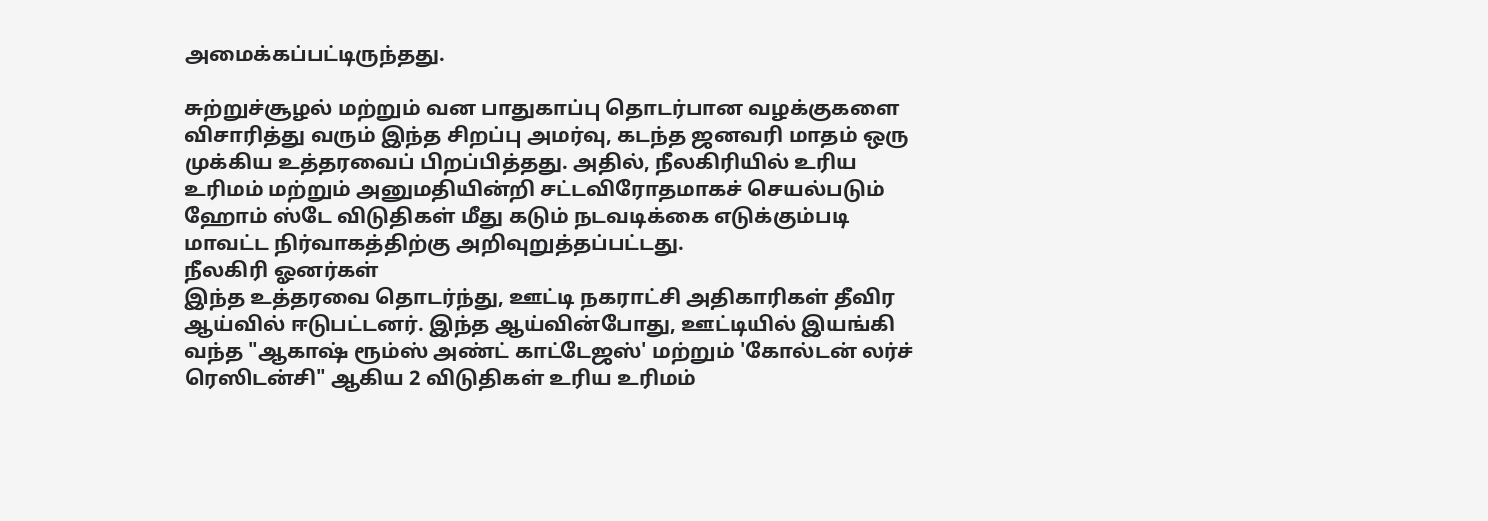அமைக்கப்பட்டிருந்தது.

சுற்றுச்சூழல் மற்றும் வன பாதுகாப்பு தொடர்பான வழக்குகளை விசாரித்து வரும் இந்த சிறப்பு அமர்வு, கடந்த ஜனவரி மாதம் ஒரு முக்கிய உத்தரவைப் பிறப்பித்தது. அதில், நீலகிரியில் உரிய உரிமம் மற்றும் அனுமதியின்றி சட்டவிரோதமாகச் செயல்படும் ஹோம் ஸ்டே விடுதிகள் மீது கடும் நடவடிக்கை எடுக்கும்படி மாவட்ட நிர்வாகத்திற்கு அறிவுறுத்தப்பட்டது.
நீலகிரி ஓனர்கள்
இந்த உத்தரவை தொடர்ந்து, ஊட்டி நகராட்சி அதிகாரிகள் தீவிர ஆய்வில் ஈடுபட்டனர். இந்த ஆய்வின்போது, ஊட்டியில் இயங்கி வந்த "ஆகாஷ் ரூம்ஸ் அண்ட் காட்டேஜஸ்' மற்றும் 'கோல்டன் லர்ச் ரெஸிடன்சி" ஆகிய 2 விடுதிகள் உரிய உரிமம்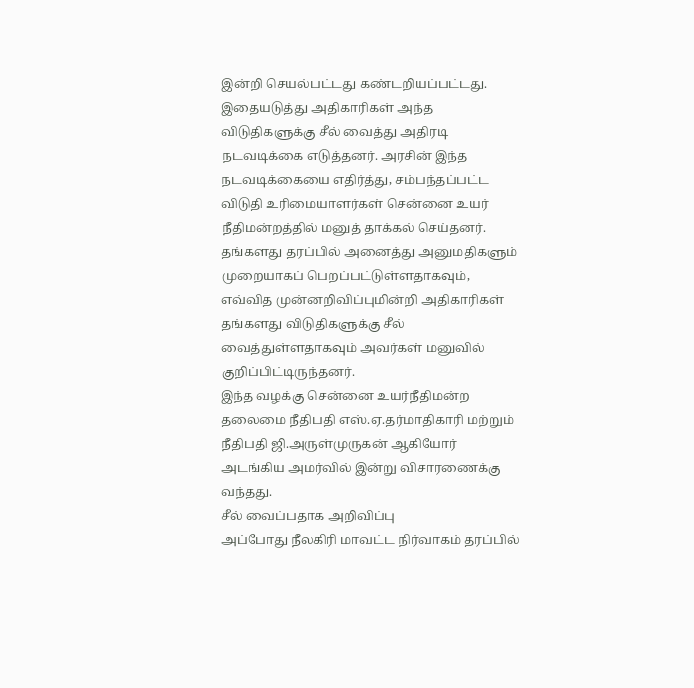இன்றி செயல்பட்டது கண்டறியப்பட்டது.
இதையடுத்து அதிகாரிகள் அந்த விடுதிகளுக்கு சீல் வைத்து அதிரடி நடவடிக்கை எடுத்தனர். அரசின் இந்த நடவடிக்கையை எதிர்த்து, சம்பந்தப்பட்ட விடுதி உரிமையாளர்கள் சென்னை உயர் நீதிமன்றத்தில் மனுத் தாக்கல் செய்தனர். தங்களது தரப்பில் அனைத்து அனுமதிகளும் முறையாகப் பெறப்பட்டுள்ளதாகவும், எவ்வித முன்னறிவிப்புமின்றி அதிகாரிகள் தங்களது விடுதிகளுக்கு சீல் வைத்துள்ளதாகவும் அவர்கள் மனுவில் குறிப்பிட்டிருந்தனர்.
இந்த வழக்கு சென்னை உயர்நீதிமன்ற தலைமை நீதிபதி எஸ்.ஏ.தர்மாதிகாரி மற்றும் நீதிபதி ஜி.அருள்முருகன் ஆகியோர் அடங்கிய அமர்வில் இன்று விசாரணைக்கு வந்தது.
சீல் வைப்பதாக அறிவிப்பு
அப்போது நீலகிரி மாவட்ட நிர்வாகம் தரப்பில்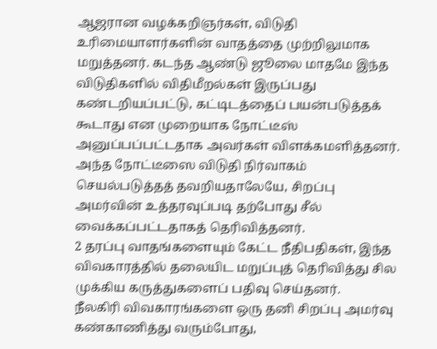ஆஜரான வழக்கறிஞர்கள், விடுதி உரிமையாளர்களின் வாதத்தை முற்றிலுமாக மறுத்தனர். கடந்த ஆண்டு ஜூலை மாதமே இந்த விடுதிகளில் விதிமீறல்கள் இருப்பது கண்டறியப்பட்டு, கட்டிடத்தைப் பயன்படுத்தக் கூடாது என முறையாக நோட்டீஸ் அனுப்பப்பட்டதாக அவர்கள் விளக்கமளித்தனர்.
அந்த நோட்டீஸை விடுதி நிர்வாகம் செயல்படுத்தத் தவறியதாலேயே, சிறப்பு அமர்வின் உத்தரவுப்படி தற்போது சீல் வைக்கப்பட்டதாகத் தெரிவித்தனர்.
2 தரப்பு வாதங்களையும் கேட்ட நீதிபதிகள், இந்த விவகாரத்தில் தலையிட மறுப்புத் தெரிவித்து சில முக்கிய கருத்துகளைப் பதிவு செய்தனர்.
நீலகிரி விவகாரங்களை ஒரு தனி சிறப்பு அமர்வு கண்காணித்து வரும்போது,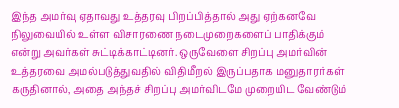இந்த அமர்வு ஏதாவது உத்தரவு பிறப்பித்தால் அது ஏற்கனவே நிலுவையில் உள்ள விசாரணை நடைமுறைகளைப் பாதிக்கும் என்று அவர்கள் சுட்டிக்காட்டினர். ஒருவேளை சிறப்பு அமர்வின் உத்தரவை அமல்படுத்துவதில் விதிமீறல் இருப்பதாக மனுதாரர்கள் கருதினால், அதை அந்தச் சிறப்பு அமர்விடமே முறையிட வேண்டும்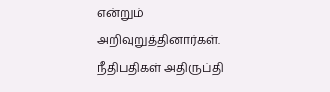என்றும் அறிவுறுத்தினார்கள்.
நீதிபதிகள் அதிருப்தி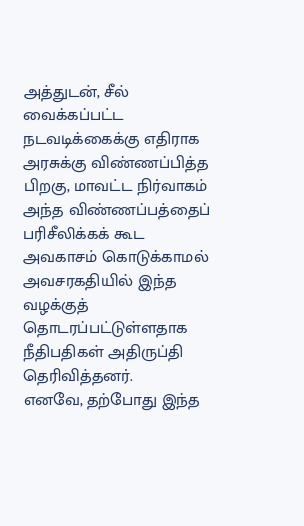அத்துடன், சீல் வைக்கப்பட்ட நடவடிக்கைக்கு எதிராக அரசுக்கு விண்ணப்பித்த பிறகு, மாவட்ட நிர்வாகம் அந்த விண்ணப்பத்தைப் பரிசீலிக்கக் கூட அவகாசம் கொடுக்காமல் அவசரகதியில் இந்த வழக்குத் தொடரப்பட்டுள்ளதாக நீதிபதிகள் அதிருப்தி தெரிவித்தனர்.
எனவே, தற்போது இந்த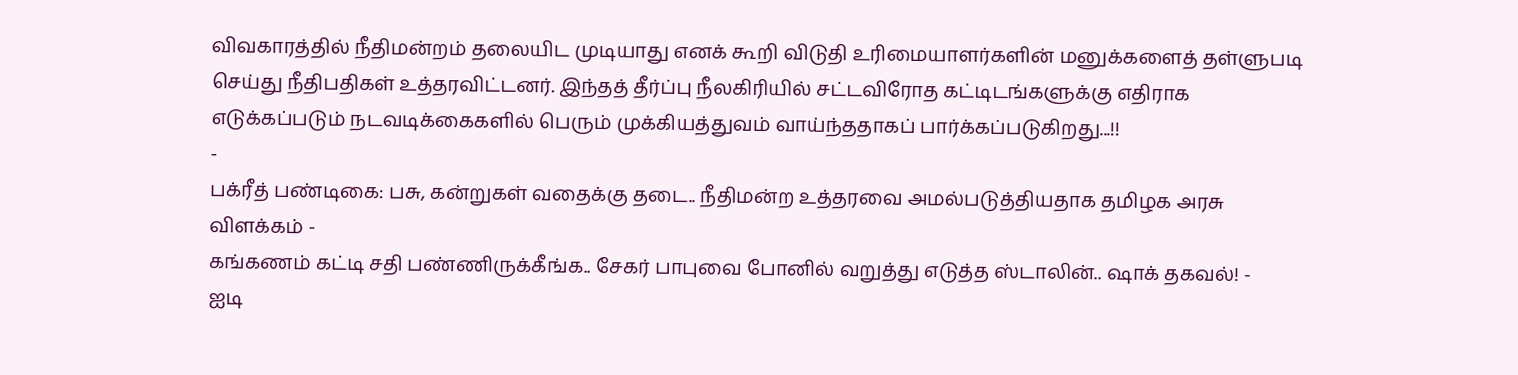விவகாரத்தில் நீதிமன்றம் தலையிட முடியாது எனக் கூறி விடுதி உரிமையாளர்களின் மனுக்களைத் தள்ளுபடி செய்து நீதிபதிகள் உத்தரவிட்டனர். இந்தத் தீர்ப்பு நீலகிரியில் சட்டவிரோத கட்டிடங்களுக்கு எதிராக எடுக்கப்படும் நடவடிக்கைகளில் பெரும் முக்கியத்துவம் வாய்ந்ததாகப் பார்க்கப்படுகிறது...!!
-
பக்ரீத் பண்டிகை: பசு, கன்றுகள் வதைக்கு தடை.. நீதிமன்ற உத்தரவை அமல்படுத்தியதாக தமிழக அரசு விளக்கம் -
கங்கணம் கட்டி சதி பண்ணிருக்கீங்க.. சேகர் பாபுவை போனில் வறுத்து எடுத்த ஸ்டாலின்.. ஷாக் தகவல்! -
ஐடி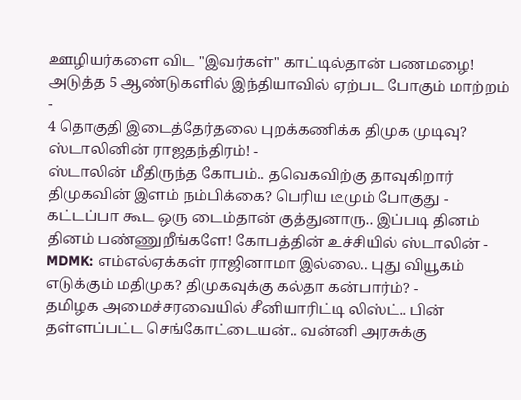ஊழியர்களை விட "இவர்கள்" காட்டில்தான் பணமழை! அடுத்த 5 ஆண்டுகளில் இந்தியாவில் ஏற்பட போகும் மாற்றம் -
4 தொகுதி இடைத்தேர்தலை புறக்கணிக்க திமுக முடிவு? ஸ்டாலினின் ராஜதந்திரம்! -
ஸ்டாலின் மீதிருந்த கோபம்.. தவெகவிற்கு தாவுகிறார் திமுகவின் இளம் நம்பிக்கை? பெரிய டீமும் போகுது -
கட்டப்பா கூட ஒரு டைம்தான் குத்துனாரு.. இப்படி தினம் தினம் பண்ணுறீங்களே! கோபத்தின் உச்சியில் ஸ்டாலின் -
MDMK: எம்எல்ஏக்கள் ராஜினாமா இல்லை.. புது வியூகம் எடுக்கும் மதிமுக? திமுகவுக்கு கல்தா கன்பார்ம்? -
தமிழக அமைச்சரவையில் சீனியாரிட்டி லிஸ்ட்.. பின் தள்ளப்பட்ட செங்கோட்டையன்.. வன்னி அரசுக்கு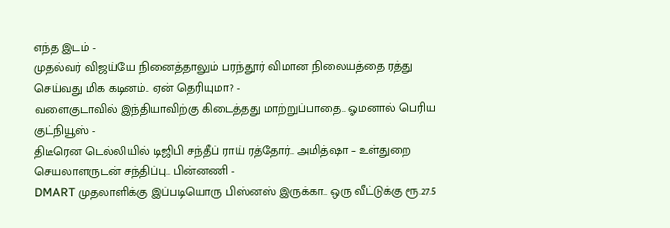எந்த இடம் -
முதல்வர் விஜய்யே நினைத்தாலும் பரந்தூர் விமான நிலையத்தை ரத்து செய்வது மிக கடினம்.. ஏன் தெரியுமா? -
வளைகுடாவில் இந்தியாவிற்கு கிடைத்தது மாற்றுப்பாதை.. ஓமனால் பெரிய குட்நியூஸ் -
திடீரென டெல்லியில் டிஜிபி சந்தீப் ராய் ரத்தோர்.. அமித்ஷா – உள்துறை செயலாளருடன் சந்திப்பு.. பின்னணி -
DMART முதலாளிக்கு இப்படியொரு பிஸ்னஸ் இருக்கா.. ஒரு வீட்டுக்கு ரூ.27.5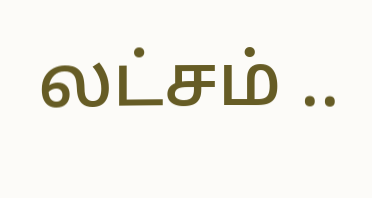லட்சம் ..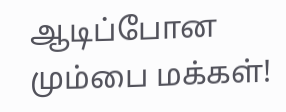ஆடிப்போன மும்பை மக்கள்!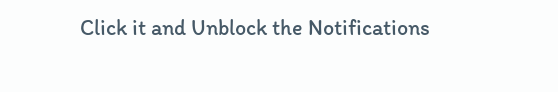Click it and Unblock the Notifications